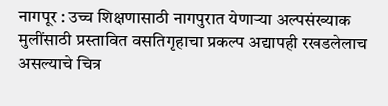नागपूर : उच्च शिक्षणासाठी नागपुरात येणाऱ्या अल्पसंख्याक मुलींसाठी प्रस्तावित वसतिगृहाचा प्रकल्प अद्यापही रखडलेलाच असल्याचे चित्र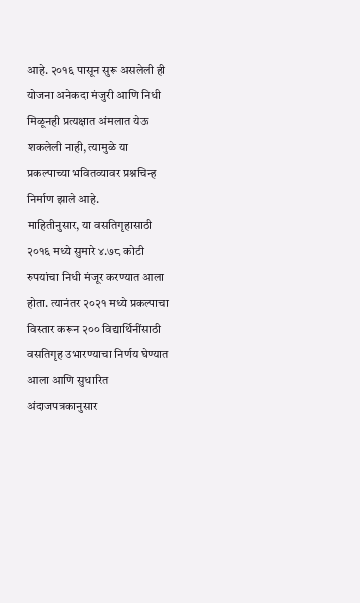आहे. २०१६ पासून सुरू असलेली ही योजना अनेकदा मंजुरी आणि निधी मिळूनही प्रत्यक्षात अंमलात येऊ शकलेली नाही, त्यामुळे या प्रकल्पाच्या भवितव्यावर प्रश्नचिन्ह निर्माण झाले आहे.
माहितीनुसार, या वसतिगृहासाठी २०१६ मध्ये सुमारे ४.७८ कोटी रुपयांचा निधी मंजूर करण्यात आला होता. त्यानंतर २०२१ मध्ये प्रकल्पाचा विस्तार करून २०० विद्यार्थिनींसाठी वसतिगृह उभारण्याचा निर्णय घेण्यात आला आणि सुधारित अंदाजपत्रकानुसार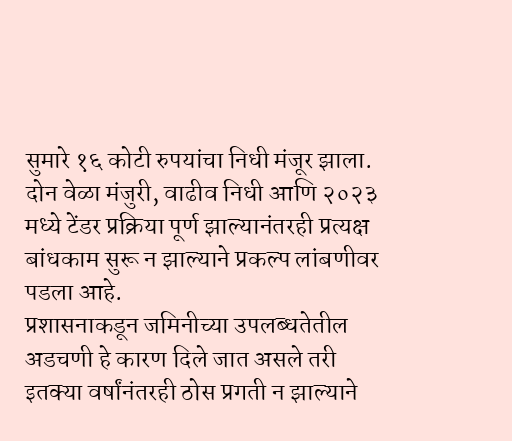सुमारे १६ कोटी रुपयांचा निधी मंजूर झाला.
दोन वेळा मंजुरी, वाढीव निधी आणि २०२३ मध्ये टेंडर प्रक्रिया पूर्ण झाल्यानंतरही प्रत्यक्ष बांधकाम सुरू न झाल्याने प्रकल्प लांबणीवर पडला आहे.
प्रशासनाकडून जमिनीच्या उपलब्धतेतील अडचणी हे कारण दिले जात असले तरी इतक्या वर्षांनंतरही ठोस प्रगती न झाल्याने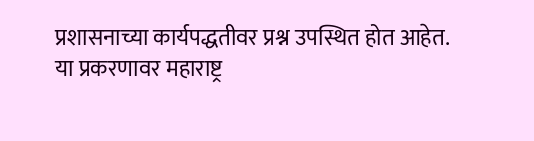प्रशासनाच्या कार्यपद्धतीवर प्रश्न उपस्थित होत आहेत.
या प्रकरणावर महाराष्ट्र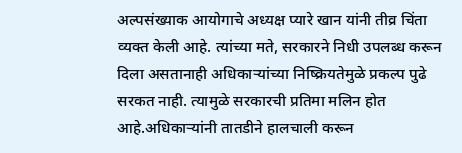अल्पसंख्याक आयोगाचे अध्यक्ष प्यारे खान यांनी तीव्र चिंता व्यक्त केली आहे. त्यांच्या मते, सरकारने निधी उपलब्ध करून दिला असतानाही अधिकाऱ्यांच्या निष्क्रियतेमुळे प्रकल्प पुढे सरकत नाही. त्यामुळे सरकारची प्रतिमा मलिन होत आहे.अधिकाऱ्यांनी तातडीने हालचाली करून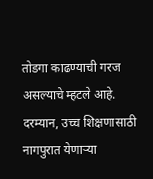तोडगा काढण्याची गरज असल्याचे म्हटले आहे.
दरम्यान, उच्च शिक्षणासाठी नागपुरात येणाऱ्या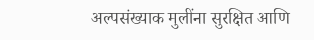अल्पसंख्याक मुलींना सुरक्षित आणि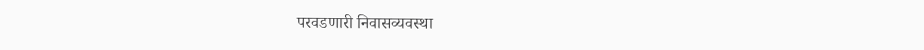परवडणारी निवासव्यवस्था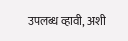उपलब्ध व्हावी, अशी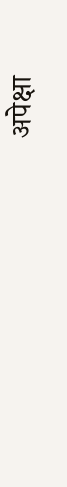अपेक्षा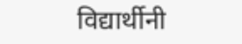विद्यार्थीनी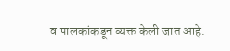व पालकांकडून व्यक्त केली जात आहे.